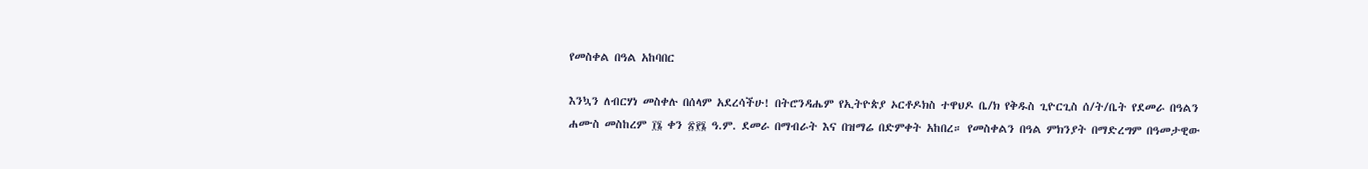የመስቀል በዓል አከባበር

እንኳን ለብርሃነ መስቀሉ በሰላም አደረሳችሁ! በትሮንዳሔም የኢትዮጵያ ኦርቶዶክስ ተዋህዶ ቤ/ክ የቅዱስ ጊዮርጊስ ሰ/ት/ቤት የደመራ በዓልን ሐሙስ መስከረም ፲፮ ቀን ፳፻፮ ዓ.ም. ደመራ በማብራት እና በዝማሬ በድምቀት አከበረ። የመስቀልን በዓል ምክንያት በማድረግም በዓመታዊው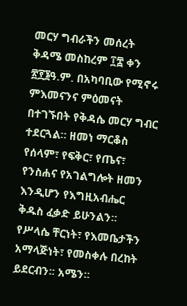መርሃ ግብራችን መሰረት ቅዳሜ መስከረም ፲፰ ቀን ፳፻፮ዓ.ም. በአካባቢው የሚኖሩ ምእመናንና ምዕመናት በተገኙበት የቅዳሴ መርሃ ግብር ተደርጓል። ዘመነ ማርቆስ የሰላም፣ የፍቅር፣ የጤና፣ የንስሐና የአገልግሎት ዘመን እንዲሆን የእግዚአብሔር ቅዱስ ፈቃድ ይሁንልን። የሥላሴ ቸርነት፣ የእመቤታችን አማላጅነት፣ የመስቀሉ በረከት ይደርብን፡፡ አሜን።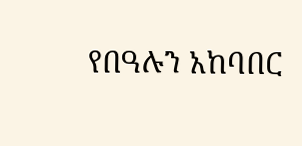የበዓሉን አከባበር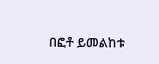በፎቶ ይመልከቱ